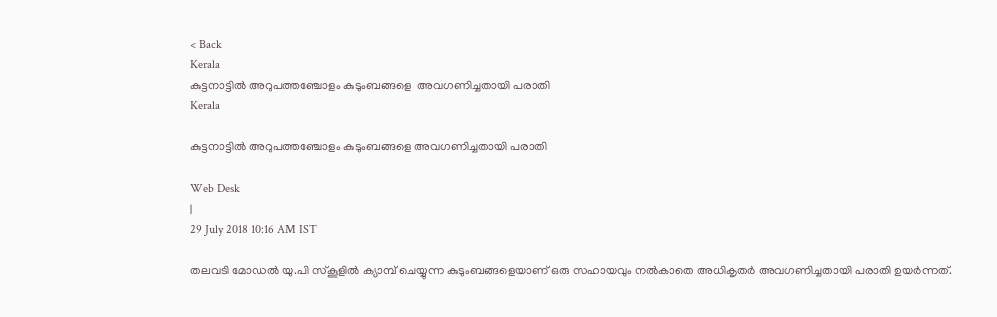< Back
Kerala
കുട്ടനാട്ടില്‍ അറുപത്തഞ്ചോളം കുടുംബങ്ങളെ  അവഗണിച്ചതായി പരാതി
Kerala

കുട്ടനാട്ടില്‍ അറുപത്തഞ്ചോളം കുടുംബങ്ങളെ അവഗണിച്ചതായി പരാതി

Web Desk
|
29 July 2018 10:16 AM IST

തലവടി മോഡല്‍ യു.പി സ്കൂളില്‍ ക്യാമ്പ് ചെയ്യുന്ന കുടുംബങ്ങളെയാണ് ഒരു സഹായവും നല്‍കാതെ അധികൃതര്‍ അവഗണിച്ചതായി പരാതി ഉയര്‍ന്നത്.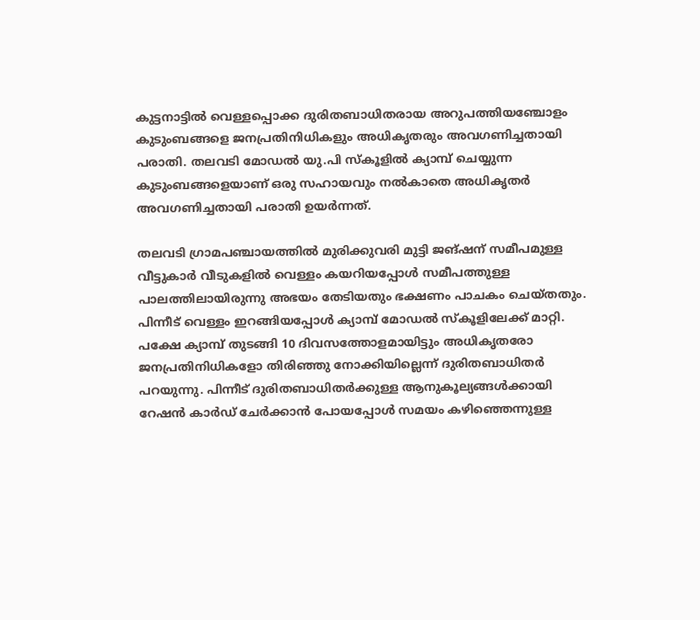കുട്ടനാട്ടില്‍ വെള്ളപ്പൊക്ക ദുരിതബാധിതരായ അറുപത്തിയഞ്ചോളം കുടുംബങ്ങളെ ജനപ്രതിനിധികളും അധികൃതരും അവഗണിച്ചതായി പരാതി. തലവടി മോഡല്‍ യു.പി സ്കൂളില്‍ ക്യാമ്പ് ചെയ്യുന്ന കുടുംബങ്ങളെയാണ് ഒരു സഹായവും നല്‍കാതെ അധികൃതര്‍ അവഗണിച്ചതായി പരാതി ഉയര്‍ന്നത്.

തലവടി ഗ്രാമപഞ്ചായത്തില്‍ മുരിക്കുവരി മുട്ടി ജങ്ഷന് സമീപമുള്ള വീട്ടുകാര്‍ വീടുകളില്‍ വെള്ളം കയറിയപ്പോള്‍ സമീപത്തുള്ള പാലത്തിലായിരുന്നു അഭയം തേടിയതും ഭക്ഷണം പാചകം ചെയ്തതും. പിന്നീട് വെള്ളം ഇറങ്ങിയപ്പോള്‍ ക്യാമ്പ് മോഡല്‍‍ സ്കൂളിലേക്ക് മാറ്റി. പക്ഷേ ക്യാമ്പ് തുടങ്ങി 10 ദിവസത്തോളമായിട്ടും അധികൃതരോ ജനപ്രതിനിധികളോ തിരിഞ്ഞു നോക്കിയില്ലെന്ന് ദുരിതബാധിതര്‍ പറയുന്നു. പിന്നീട് ദുരിതബാധിതര്‍ക്കുള്ള ആനുകൂല്യങ്ങള്‍ക്കായി റേഷന്‍ കാര്‍ഡ് ചേര്‍ക്കാന്‍ പോയപ്പോള്‍ സമയം കഴിഞ്ഞെന്നുള്ള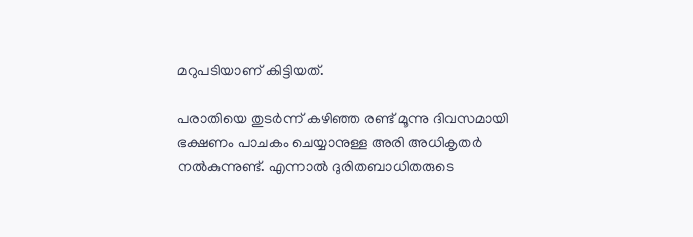മറുപടിയാണ് കിട്ടിയത്.

പരാതിയെ തുടര്‍ന്ന് കഴിഞ്ഞ രണ്ട് മൂന്നു ദിവസമായി ഭക്ഷണം പാചകം ചെയ്യാനുള്ള അരി അധികൃതര്‍ നല്‍കുന്നുണ്ട്. എന്നാല്‍ ദുരിതബാധിതരുടെ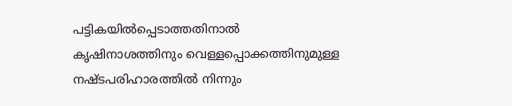പട്ടികയില്‍പ്പെടാത്തതിനാല്‍ കൃഷിനാശത്തിനും വെള്ളപ്പൊക്കത്തിനുമുള്ള നഷ്ടപരിഹാരത്തില്‍ നിന്നും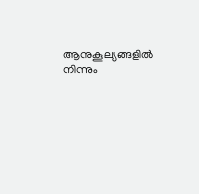ആനുകൂല്യങ്ങളില്‍ നിന്നും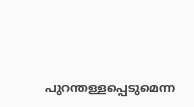പുറന്തള്ളപ്പെടുമെന്ന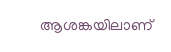ആശങ്കയിലാണ്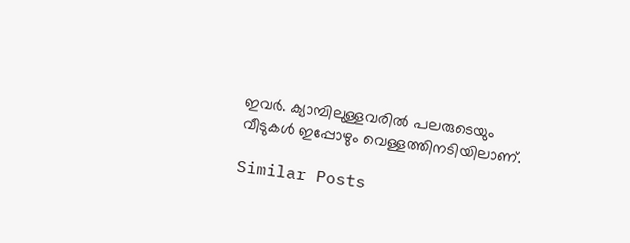ഇവര്‍. ക്യാമ്പിലുള്ളവരില്‍ പലരുടെയും വീടുകള്‍ ഇപ്പോഴും വെള്ളത്തിനടിയിലാണ്.

Similar Posts